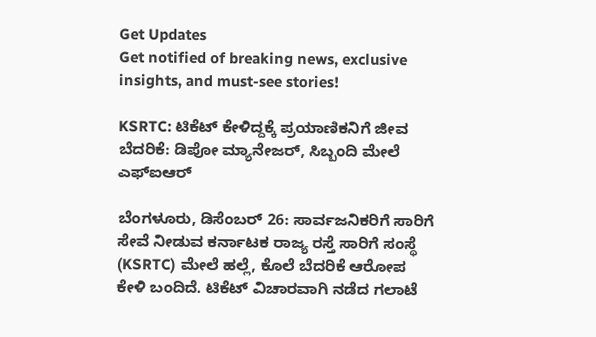Get Updates
Get notified of breaking news, exclusive insights, and must-see stories!

KSRTC: ಟಿಕೆಟ್ ಕೇಳಿದ್ದಕ್ಕೆ ಪ್ರಯಾಣಿಕನಿಗೆ ಜೀವ ಬೆದರಿಕೆ: ಡಿಪೋ ಮ್ಯಾನೇಜರ್, ಸಿಬ್ಬಂದಿ ಮೇಲೆ ಎಫ್‌ಐಆರ್

ಬೆಂಗಳೂರು, ಡಿಸೆಂಬರ್ 26: ಸಾರ್ವಜನಿಕರಿಗೆ ಸಾರಿಗೆ ಸೇವೆ ನೀಡುವ ಕರ್ನಾಟಕ ರಾಜ್ಯ ರಸ್ತೆ ಸಾರಿಗೆ ಸಂಸ್ಥೆ (KSRTC) ಮೇಲೆ ಹಲ್ಲೆ, ಕೊಲೆ ಬೆದರಿಕೆ ಆರೋಪ ಕೇಳಿ ಬಂದಿದೆ. ಟಿಕೆಟ್ ವಿಚಾರವಾಗಿ ನಡೆದ ಗಲಾಟೆ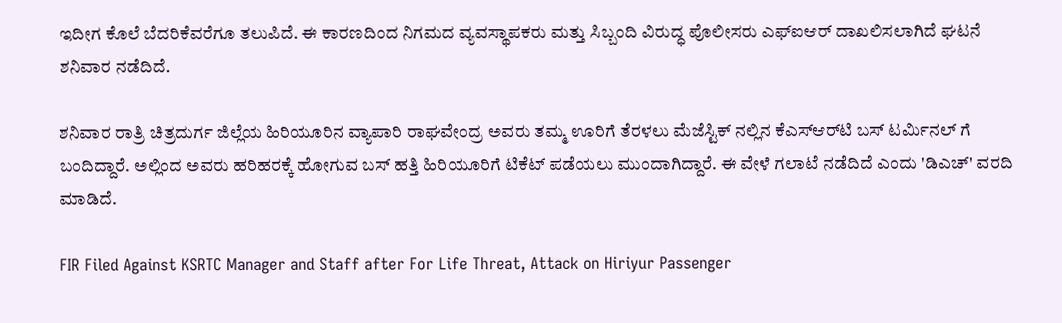ಇದೀಗ ಕೊಲೆ ಬೆದರಿಕೆವರೆಗೂ ತಲುಪಿದೆ. ಈ ಕಾರಣದಿಂದ ನಿಗಮದ ವ್ಯವಸ್ಥಾಪಕರು ಮತ್ತು ಸಿಬ್ಬಂದಿ ವಿರುದ್ಧ ಪೊಲೀಸರು ಎಫ್‌ಐಆರ್ ದಾಖಲಿಸಲಾಗಿದೆ ಘಟನೆ ಶನಿವಾರ ನಡೆದಿದೆ.

ಶನಿವಾರ ರಾತ್ರಿ ಚಿತ್ರದುರ್ಗ ಜಿಲ್ಲೆಯ ಹಿರಿಯೂರಿನ ವ್ಯಾಪಾರಿ ರಾಘವೇಂದ್ರ ಅವರು ತಮ್ಮ ಊರಿಗೆ ತೆರಳಲು ಮೆಜೆಸ್ಟಿಕ್ ನಲ್ಲಿನ ಕೆಎಸ್‌ಆರ್‌ಟಿ ಬಸ್ ಟರ್ಮಿನಲ್ ಗೆ ಬಂದಿದ್ದಾರೆ. ಅಲ್ಲಿಂದ ಅವರು ಹರಿಹರಕ್ಕೆ ಹೋಗುವ ಬಸ್ ಹತ್ತಿ ಹಿರಿಯೂರಿಗೆ ಟಿಕೆಟ್ ಪಡೆಯಲು ಮುಂದಾಗಿದ್ದಾರೆ. ಈ ವೇಳೆ ಗಲಾಟೆ ನಡೆದಿದೆ ಎಂದು 'ಡಿಎಚ್' ವರದಿ ಮಾಡಿದೆ.

FIR Filed Against KSRTC Manager and Staff after For Life Threat, Attack on Hiriyur Passenger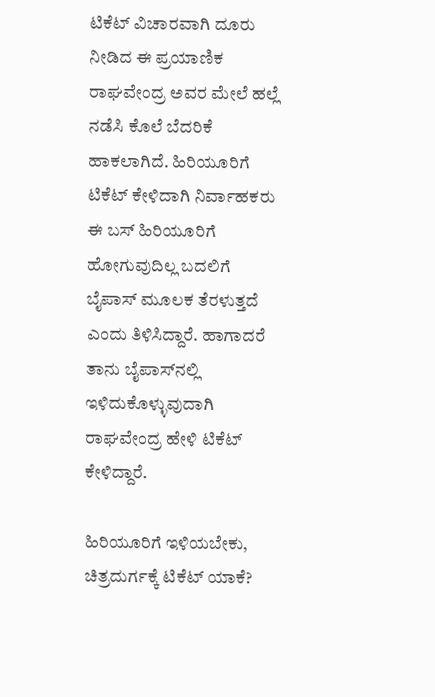ಟಿಕೆಟ್ ವಿಚಾರವಾಗಿ ದೂರು ನೀಡಿದ ಈ ಪ್ರಯಾಣಿಕ ರಾಘವೇಂದ್ರ ಅವರ ಮೇಲೆ ಹಲ್ಲೆ ನಡೆಸಿ ಕೊಲೆ ಬೆದರಿಕೆ ಹಾಕಲಾಗಿದೆ. ಹಿರಿಯೂರಿಗೆ ಟಿಕೆಟ್ ಕೇಳಿದಾಗಿ ನಿರ್ವಾಹಕರು ಈ ಬಸ್ ಹಿರಿಯೂರಿಗೆ ಹೋಗುವುದಿಲ್ಲ ಬದಲಿಗೆ ಬೈಪಾಸ್ ಮೂಲಕ ತೆರಳುತ್ತದೆ ಎಂದು ತಿಳಿಸಿದ್ದಾರೆ. ಹಾಗಾದರೆ ತಾನು ಬೈಪಾಸ್‌ನಲ್ಲಿ ಇಳಿದುಕೊಳ್ಳುವುದಾಗಿ ರಾಘವೇಂದ್ರ ಹೇಳಿ ಟಿಕೆಟ್ ಕೇಳಿದ್ದಾರೆ.

ಹಿರಿಯೂರಿಗೆ ಇಳಿಯಬೇಕು, ಚಿತ್ರದುರ್ಗಕ್ಕೆ ಟಿಕೆಟ್ ಯಾಕೆ?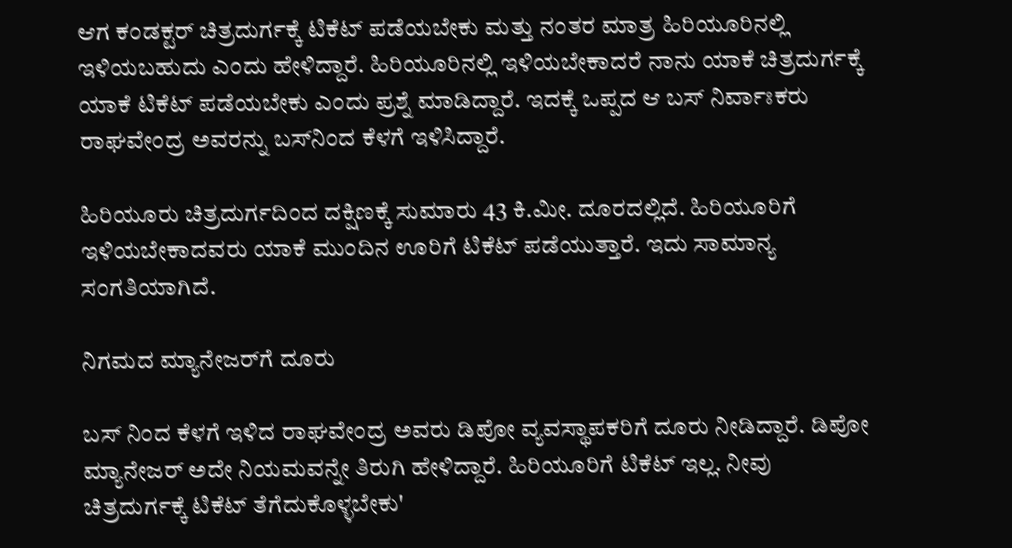ಆಗ ಕಂಡಕ್ಟರ್ ಚಿತ್ರದುರ್ಗಕ್ಕೆ ಟಿಕೆಟ್ ಪಡೆಯಬೇಕು ಮತ್ತು ನಂತರ ಮಾತ್ರ ಹಿರಿಯೂರಿನಲ್ಲಿ ಇಳಿಯಬಹುದು ಎಂದು ಹೇಳಿದ್ದಾರೆ. ಹಿರಿಯೂರಿನಲ್ಲಿ ಇಳಿಯಬೇಕಾದರೆ ನಾನು ಯಾಕೆ ಚಿತ್ರದುರ್ಗಕ್ಕೆ ಯಾಕೆ ಟಿಕೆಟ್ ಪಡೆಯಬೇಕು ಎಂದು ಪ್ರಶ್ನೆ ಮಾಡಿದ್ದಾರೆ. ಇದಕ್ಕೆ ಒಪ್ಪದ ಆ ಬಸ್ ನಿರ್ವಾಃಕರು ರಾಘವೇಂದ್ರ ಅವರನ್ನು ಬಸ್‌ನಿಂದ ಕೆಳಗೆ ಇಳಿಸಿದ್ದಾರೆ.

ಹಿರಿಯೂರು ಚಿತ್ರದುರ್ಗದಿಂದ ದಕ್ಷಿಣಕ್ಕೆ ಸುಮಾರು 43 ಕಿ.ಮೀ. ದೂರದಲ್ಲಿದೆ. ಹಿರಿಯೂರಿಗೆ ಇಳಿಯಬೇಕಾದವರು ಯಾಕೆ ಮುಂದಿನ ಊರಿಗೆ ಟಿಕೆಟ್ ಪಡೆಯುತ್ತಾರೆ. ಇದು ಸಾಮಾನ್ಯ ಸಂಗತಿಯಾಗಿದೆ.

ನಿಗಮದ ಮ್ಯಾನೇಜರ್‌ಗೆ ದೂರು

ಬಸ್ ನಿಂದ ಕೆಳಗೆ ಇಳಿದ ರಾಘವೇಂದ್ರ ಅವರು ಡಿಪೋ ವ್ಯವಸ್ಥಾಪಕರಿಗೆ ದೂರು ನೀಡಿದ್ದಾರೆ. ಡಿಪೋ ಮ್ಯಾನೇಜರ್ ಅದೇ ನಿಯಮವನ್ನೇ ತಿರುಗಿ ಹೇಳಿದ್ದಾರೆ. ಹಿರಿಯೂರಿಗೆ ಟಿಕೆಟ್ ಇಲ್ಲ. ನೀವು ಚಿತ್ರದುರ್ಗಕ್ಕೆ ಟಿಕೆಟ್ ತೆಗೆದುಕೊಳ್ಳಬೇಕು'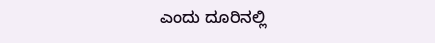ಎಂದು ದೂರಿನಲ್ಲಿ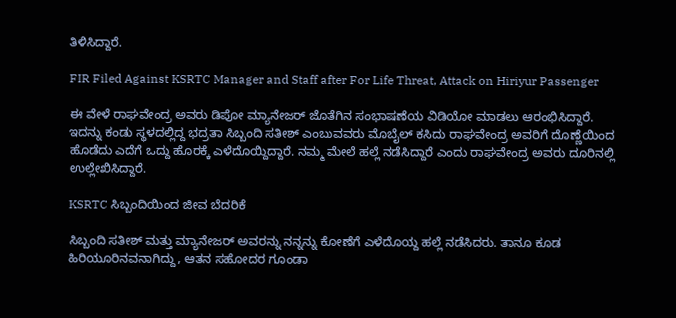ತಿಳಿಸಿದ್ದಾರೆ.

FIR Filed Against KSRTC Manager and Staff after For Life Threat, Attack on Hiriyur Passenger

ಈ ವೇಳೆ ರಾಘವೇಂದ್ರ ಅವರು ಡಿಪೋ ಮ್ಯಾನೇಜರ್ ಜೊತೆಗಿನ ಸಂಭಾಷಣೆಯ ವಿಡಿಯೋ ಮಾಡಲು ಆರಂಭಿಸಿದ್ದಾರೆ. ಇದನ್ನು ಕಂಡು ಸ್ಥಳದಲ್ಲಿದ್ದ ಭದ್ರತಾ ಸಿಬ್ಬಂದಿ ಸತೀಶ್ ಎಂಬುವವರು ಮೊಬೈಲ್ ಕಸಿದು ರಾಘವೇಂದ್ರ ಅವರಿಗೆ ದೊಣ್ಣೆಯಿಂದ ಹೊಡೆದು ಎದೆಗೆ ಒದ್ದು ಹೊರಕ್ಕೆ ಎಳೆದೊಯ್ದಿದ್ದಾರೆ. ನಮ್ಮ ಮೇಲೆ ಹಲ್ಲೆ ನಡೆಸಿದ್ದಾರೆ ಎಂದು ರಾಘವೇಂದ್ರ ಅವರು ದೂರಿನಲ್ಲಿ ಉಲ್ಲೇಖಿಸಿದ್ದಾರೆ.

KSRTC ಸಿಬ್ಬಂದಿಯಿಂದ ಜೀವ ಬೆದರಿಕೆ

ಸಿಬ್ಬಂದಿ ಸತೀಶ್ ಮತ್ತು ಮ್ಯಾನೇಜರ್ ಅವರನ್ನು ನನ್ನನ್ನು ಕೋಣೆಗೆ ಎಳೆದೊಯ್ದ ಹಲ್ಲೆ ನಡೆಸಿದರು. ತಾನೂ ಕೂಡ ಹಿರಿಯೂರಿನವನಾಗಿದ್ದು, ಆತನ ಸಹೋದರ ಗೂಂಡಾ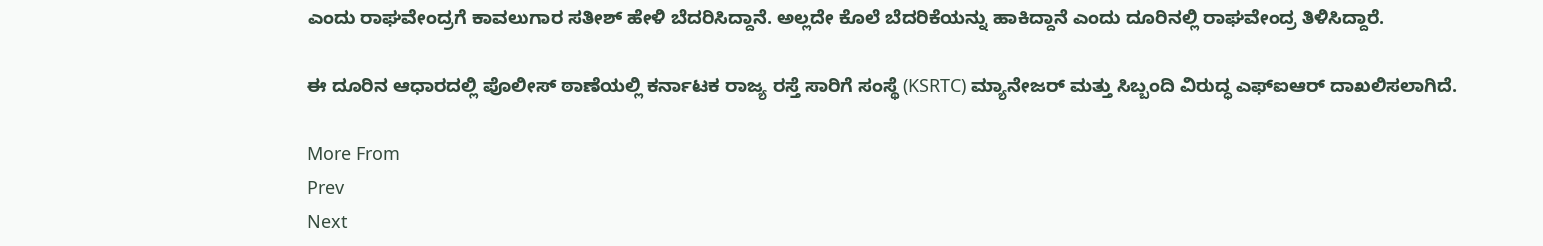ಎಂದು ರಾಘವೇಂದ್ರಗೆ ಕಾವಲುಗಾರ ಸತೀಶ್ ಹೇಳಿ ಬೆದರಿಸಿದ್ದಾನೆ. ಅಲ್ಲದೇ ಕೊಲೆ ಬೆದರಿಕೆಯನ್ನು ಹಾಕಿದ್ದಾನೆ ಎಂದು ದೂರಿನಲ್ಲಿ ರಾಘವೇಂದ್ರ ತಿಳಿಸಿದ್ದಾರೆ.

ಈ ದೂರಿನ ಆಧಾರದಲ್ಲಿ ಪೊಲೀಸ್ ಠಾಣೆಯಲ್ಲಿ ಕರ್ನಾಟಕ ರಾಜ್ಯ ರಸ್ತೆ ಸಾರಿಗೆ ಸಂಸ್ಥೆ (KSRTC) ಮ್ಯಾನೇಜರ್ ಮತ್ತು ಸಿಬ್ಬಂದಿ ವಿರುದ್ಧ ಎಫ್‌ಐಆರ್ ದಾಖಲಿಸಲಾಗಿದೆ.

More From
Prev
Next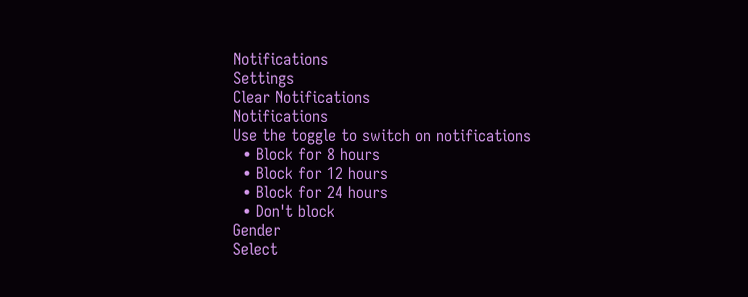Notifications
Settings
Clear Notifications
Notifications
Use the toggle to switch on notifications
  • Block for 8 hours
  • Block for 12 hours
  • Block for 24 hours
  • Don't block
Gender
Select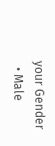your Gender
  • Male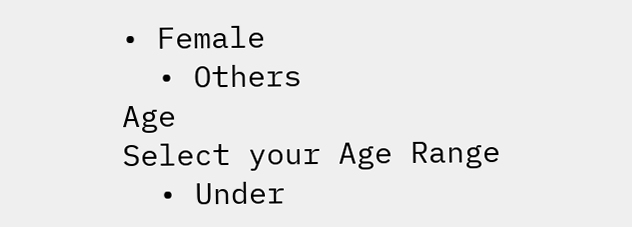• Female
  • Others
Age
Select your Age Range
  • Under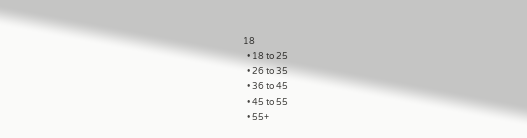18
  • 18 to 25
  • 26 to 35
  • 36 to 45
  • 45 to 55
  • 55+